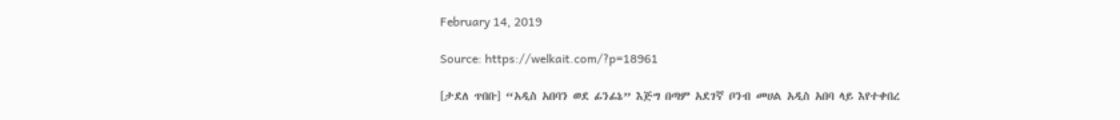February 14, 2019

Source: https://welkait.com/?p=18961

[ታደለ ጥበቡ] “አዲስ አበባን ወደ ፊንፊኔ” እጅግ በጣም አደገኛ ቦንብ መሀል አዲስ አበባ ላይ እየተቀበረ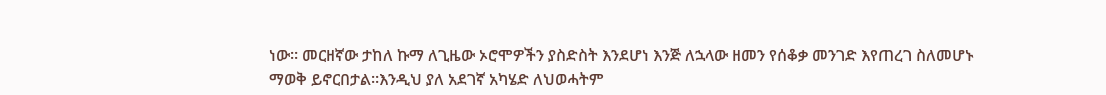ነው። መርዘኛው ታከለ ኩማ ለጊዜው ኦሮሞዎችን ያስድስት እንደሆነ እንጅ ለኋላው ዘመን የሰቆቃ መንገድ እየጠረገ ስለመሆኑ ማወቅ ይኖርበታል።እንዲህ ያለ አደገኛ አካሄድ ለህወሓትም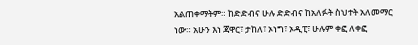አልጠቀማትም። ከድድብና ሁሉ ድድብና ከአለፉት ስህተት አለመማር ነው። አሁን እነ ጃዋር፣ ታከለ፣ ኦነግ፣ ኦዲፒ፣ ሁሉም ቀፎ ለቀፎ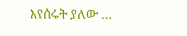እየሰሩት ያለው …